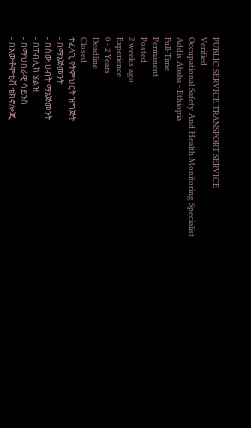PUBLIC SERVICE TRANSPORT SERVICE
Verified
Occupational Safety And Health Monitoring Specialist
Addis Ababa - Ethiopia
Full-Time
Permanent
Posted
2 weeks ago
Experience
0 - 2 Years
Deadline
Closed
ተፈላጊ የትምህርት ዝግጅት
- በማኔጅመንት
- በሰው ሀብት ማኔጅመንት
- በፐብሊክ ሄልዝ
- በማህበራዊ ሳይንስ
- በአውቶሞቲቭ ቴክኖሎጂ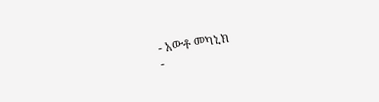- አውቶ መካኒክ
-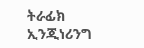ትራፊክ ኢንጂነሪንግ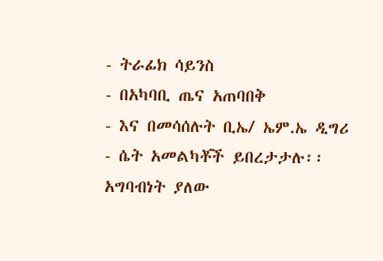- ትራፊክ ሳይንስ
- በአካባቢ ጤና አጠባበቅ
- እና በመሳሰሉት ቢኤ/ ኤም.ኤ ዲግሪ
- ሴት አመልካቾች ይበረታታሉ፡፡
አግባብነት ያለው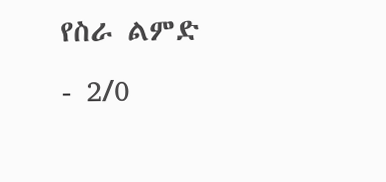የስራ ልምድ
- 2/0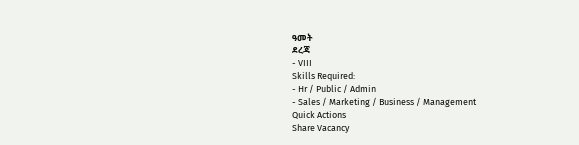ዓመት
ደረጃ
- VIII
Skills Required:
- Hr / Public / Admin
- Sales / Marketing / Business / Management
Quick Actions
Share Vacancy